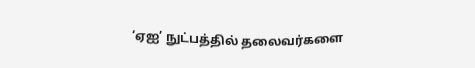‘ஏஐ’ நுட்பத்தில் தலைவர்களை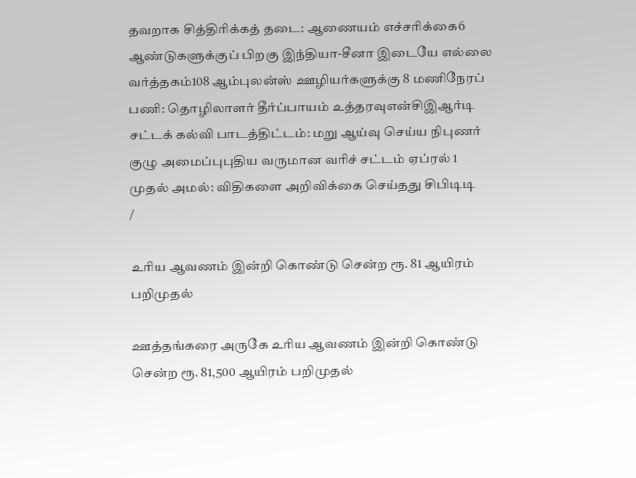தவறாக சித்திரிக்கத் தடை: ஆணையம் எச்சரிக்கை6 ஆண்டுகளுக்குப் பிறகு இந்தியா-சீனா இடையே எல்லை வர்த்தகம்108 ஆம்புலன்ஸ் ஊழியர்களுக்கு 8 மணிநேரப் பணி: தொழிலாளர் தீர்ப்பாயம் உத்தரவுஎன்சிஇஆர்டி சட்டக் கல்வி பாடத்திட்டம்: மறு ஆய்வு செய்ய நிபுணர் குழு அமைப்புபுதிய வருமான வரிச் சட்டம் ஏப்ரல் 1 முதல் அமல்: விதிகளை அறிவிக்கை செய்தது சிபிடிடி
/

உரிய ஆவணம் இன்றி கொண்டு சென்ற ரூ. 81 ஆயிரம் பறிமுதல்

ஊத்தங்கரை அருகே உரிய ஆவணம் இன்றி கொண்டு சென்ற ரூ. 81,500 ஆயிரம் பறிமுதல்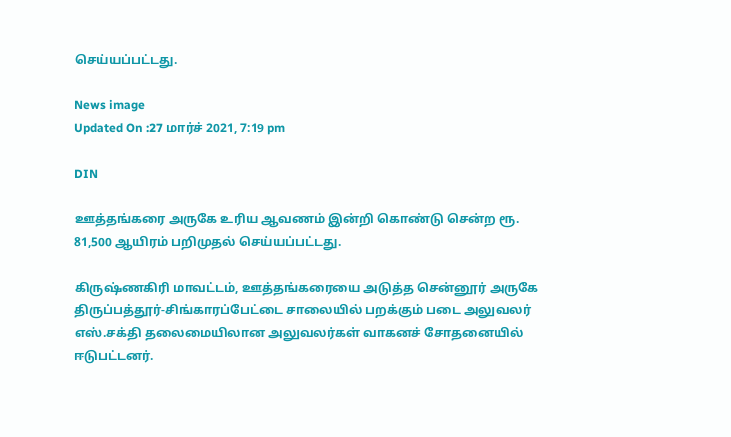செய்யப்பட்டது.

News image
Updated On :27 மார்ச் 2021, 7:19 pm

DIN

ஊத்தங்கரை அருகே உரிய ஆவணம் இன்றி கொண்டு சென்ற ரூ. 81,500 ஆயிரம் பறிமுதல் செய்யப்பட்டது.

கிருஷ்ணகிரி மாவட்டம், ஊத்தங்கரையை அடுத்த சென்னூர் அருகே திருப்பத்தூர்-சிங்காரப்பேட்டை சாலையில் பறக்கும் படை அலுவலர் எஸ்.சக்தி தலைமையிலான அலுவலர்கள் வாகனச் சோதனையில் ஈடுபட்டனர்.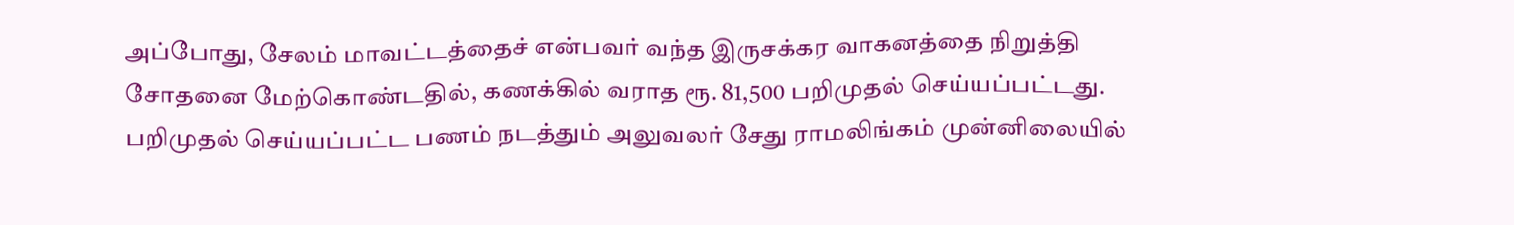அப்போது, சேலம் மாவட்டத்தைச் என்பவர் வந்த இருசக்கர வாகனத்தை நிறுத்தி சோதனை மேற்கொண்டதில், கணக்கில் வராத ரூ. 81,500 பறிமுதல் செய்யப்பட்டது. பறிமுதல் செய்யப்பட்ட பணம் நடத்தும் அலுவலர் சேது ராமலிங்கம் முன்னிலையில்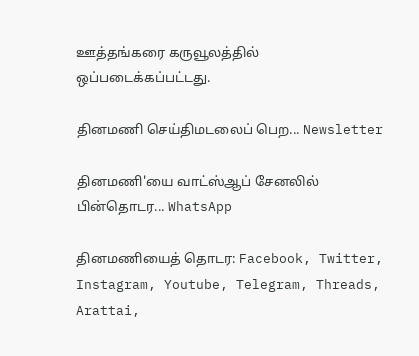ஊத்தங்கரை கருவூலத்தில் ஒப்படைக்கப்பட்டது.

தினமணி செய்திமடலைப் பெற... Newsletter

தினமணி'யை வாட்ஸ்ஆப் சேனலில் பின்தொடர... WhatsApp

தினமணியைத் தொடர: Facebook, Twitter, Instagram, Youtube, Telegram, Threads, Arattai,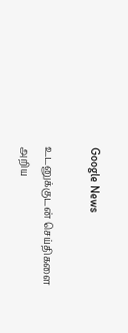Google News

உடனுக்குடன் செய்திகளை அறிய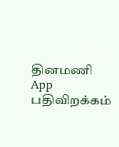தினமணி App பதிவிறக்கம்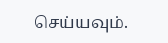செய்யவும்.